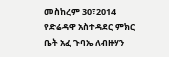መስከረም 30፣2014 የድሬዳዋ አስተዳደር ምክር ቤት አፈ ጉባኤ ለብዙሃን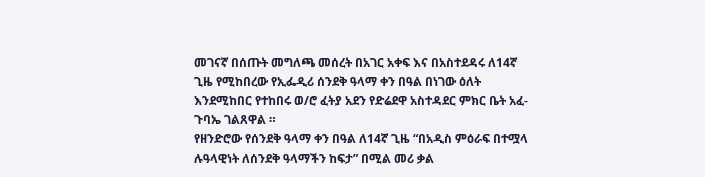መገናኛ በሰጡት መግለጫ መሰረት በአገር አቀፍ እና በአስተደዳሩ ለ14ኛ ጊዜ የሚከበረው የኢፌዲሪ ሰንደቅ ዓላማ ቀን በዓል በነገው ዕለት እንደሚከበር የተከበሩ ወ/ሮ ፈትያ አደን የድሬደዋ አስተዳደር ምክር ቤት አፈ-ጉባኤ ገልጸዋል ።
የዘንድሮው የሰንደቅ ዓላማ ቀን በዓል ለ14ኛ ጊዜ “በአዲስ ምዕራፍ በተሟላ ሉዓላዊነት ለሰንደቅ ዓላማችን ከፍታ” በሚል መሪ ቃል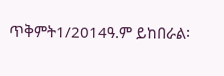ጥቅምት1/2014ዓ.ም ይከበራል፡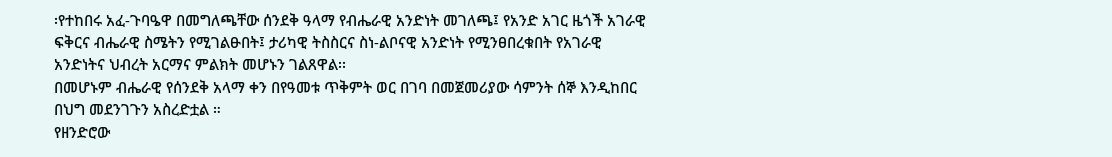፡የተከበሩ አፈ-ጉባዔዋ በመግለጫቸው ሰንደቅ ዓላማ የብሔራዊ አንድነት መገለጫ፤ የአንድ አገር ዜጎች አገራዊ ፍቅርና ብሔራዊ ስሜትን የሚገልፁበት፤ ታሪካዊ ትስስርና ስነ-ልቦናዊ አንድነት የሚንፀበረቁበት የአገራዊ አንድነትና ህብረት አርማና ምልክት መሆኑን ገልጸዋል፡፡
በመሆኑም ብሔራዊ የሰንደቅ አላማ ቀን በየዓመቱ ጥቅምት ወር በገባ በመጀመሪያው ሳምንት ሰኞ እንዲከበር በህግ መደንገጉን አስረድቷል ።
የዘንድሮው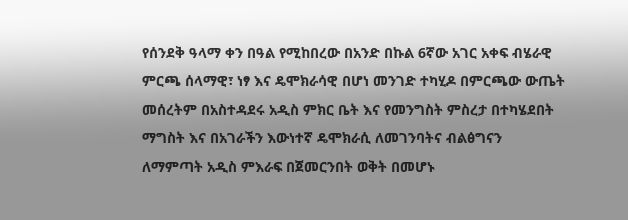የሰንደቅ ዓላማ ቀን በዓል የሚከበረው በአንድ በኩል 6ኛው አገር አቀፍ ብሄራዊ ምርጫ ሰላማዊ፣ ነፃ እና ዴሞክራሳዊ በሆነ መንገድ ተካሂዶ በምርጫው ውጤት መሰረትም በአስተዳደሩ አዲስ ምክር ቤት እና የመንግስት ምስረታ በተካሄደበት ማግስት እና በአገራችን እውነተኛ ዴሞክራሲ ለመገንባትና ብልፅግናን ለማምጣት አዲስ ምእራፍ በጀመርንበት ወቅት በመሆኑ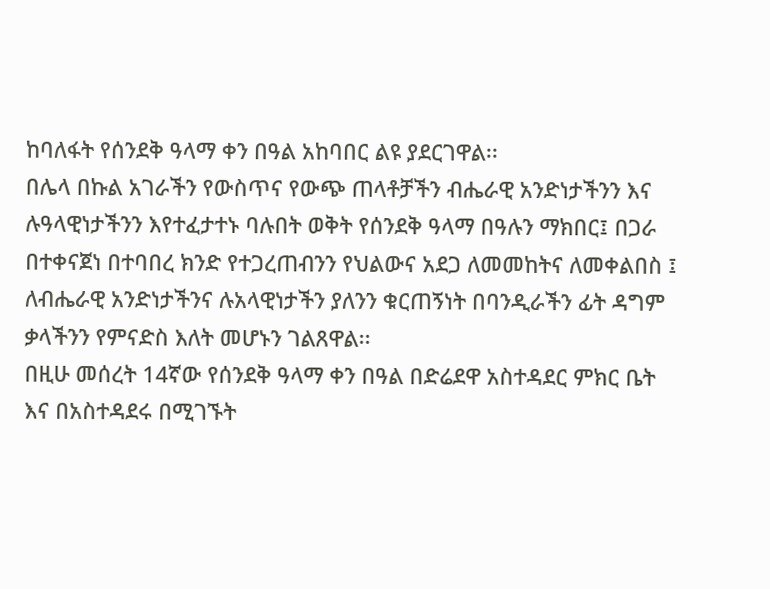ከባለፋት የሰንደቅ ዓላማ ቀን በዓል አከባበር ልዩ ያደርገዋል፡፡
በሌላ በኩል አገራችን የውስጥና የውጭ ጠላቶቻችን ብሔራዊ አንድነታችንን እና ሉዓላዊነታችንን እየተፈታተኑ ባሉበት ወቅት የሰንደቅ ዓላማ በዓሉን ማክበር፤ በጋራ በተቀናጀነ በተባበረ ክንድ የተጋረጠብንን የህልውና አደጋ ለመመከትና ለመቀልበስ ፤ ለብሔራዊ አንድነታችንና ሉአላዊነታችን ያለንን ቁርጠኝነት በባንዲራችን ፊት ዳግም ቃላችንን የምናድስ እለት መሆኑን ገልጸዋል፡፡
በዚሁ መሰረት 14ኛው የሰንደቅ ዓላማ ቀን በዓል በድሬደዋ አስተዳደር ምክር ቤት እና በአስተዳደሩ በሚገኙት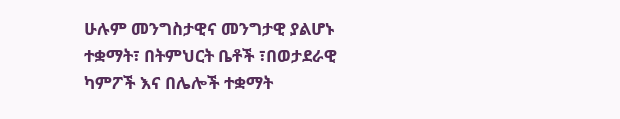ሁሉም መንግስታዊና መንግታዊ ያልሆኑ ተቋማት፣ በትምህርት ቤቶች ፣በወታደራዊ ካምፖች እና በሌሎች ተቋማት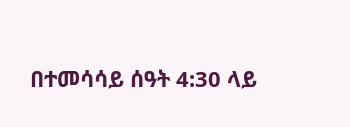በተመሳሳይ ሰዓት 4:30 ላይ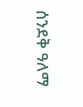ሰንደቅ ዓለማ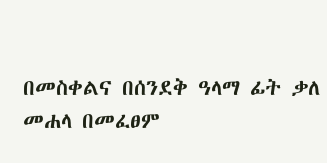በመስቀልና በሰንደቅ ዓላማ ፊት ቃለ መሐላ በመፈፀም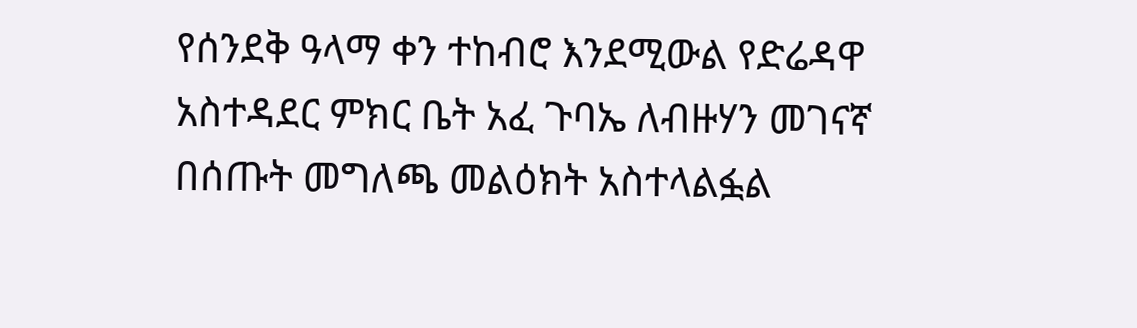የሰንደቅ ዓላማ ቀን ተከብሮ እንደሚውል የድሬዳዋ አስተዳደር ምክር ቤት አፈ ጉባኤ ለብዙሃን መገናኛ በሰጡት መግለጫ መልዕክት አስተላልፏል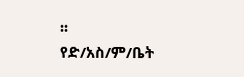፡፡
የድ/አስ/ም/ቤት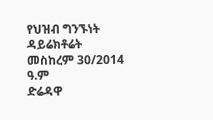የህዝብ ግንኙነት ዳይሬክቶሬት
መስከረም 30/2014 ዓ.ም
ድሬዳዋ